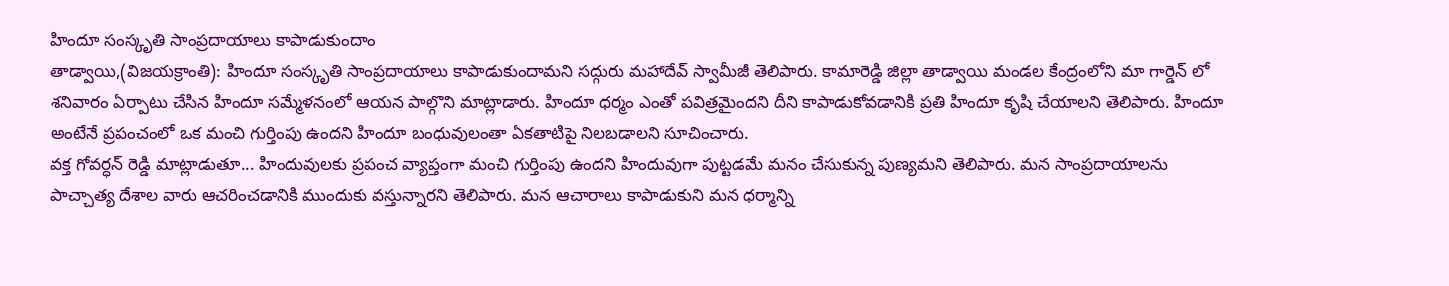హిందూ సంస్కృతి సాంప్రదాయాలు కాపాడుకుందాం
తాడ్వాయి,(విజయక్రాంతి): హిందూ సంస్కృతి సాంప్రదాయాలు కాపాడుకుందామని సద్గురు మహాదేవ్ స్వామీజీ తెలిపారు. కామారెడ్డి జిల్లా తాడ్వాయి మండల కేంద్రంలోని మా గార్డెన్ లో శనివారం ఏర్పాటు చేసిన హిందూ సమ్మేళనంలో ఆయన పాల్గొని మాట్లాడారు. హిందూ ధర్మం ఎంతో పవిత్రమైందని దీని కాపాడుకోవడానికి ప్రతి హిందూ కృషి చేయాలని తెలిపారు. హిందూ అంటేనే ప్రపంచంలో ఒక మంచి గుర్తింపు ఉందని హిందూ బంధువులంతా ఏకతాటిపై నిలబడాలని సూచించారు.
వక్త గోవర్ధన్ రెడ్డి మాట్లాడుతూ... హిందువులకు ప్రపంచ వ్యాప్తంగా మంచి గుర్తింపు ఉందని హిందువుగా పుట్టడమే మనం చేసుకున్న పుణ్యమని తెలిపారు. మన సాంప్రదాయాలను పాచ్చాత్య దేశాల వారు ఆచరించడానికి ముందుకు వస్తున్నారని తెలిపారు. మన ఆచారాలు కాపాడుకుని మన ధర్మాన్ని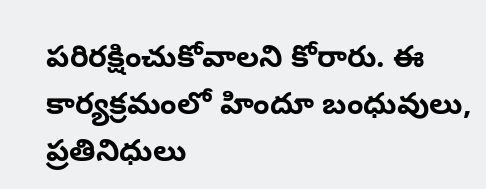పరిరక్షించుకోవాలని కోరారు. ఈ కార్యక్రమంలో హిందూ బంధువులు, ప్రతినిధులు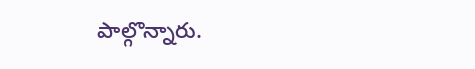పాల్గొన్నారు.